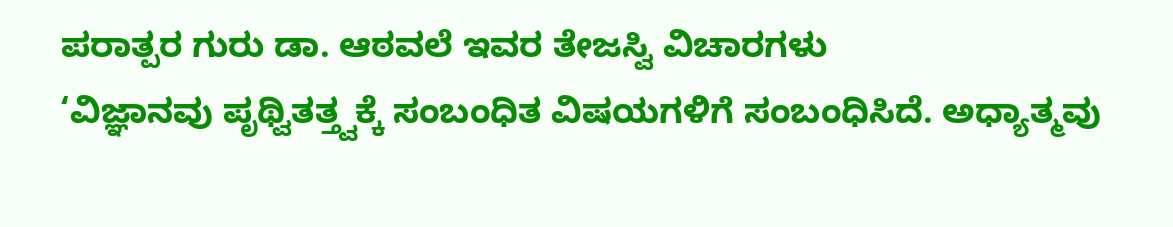ಪರಾತ್ಪರ ಗುರು ಡಾ. ಆಠವಲೆ ಇವರ ತೇಜಸ್ವಿ ವಿಚಾರಗಳು
‘ವಿಜ್ಞಾನವು ಪೃಥ್ವಿತತ್ತ್ವಕ್ಕೆ ಸಂಬಂಧಿತ ವಿಷಯಗಳಿಗೆ ಸಂಬಂಧಿಸಿದೆ. ಅಧ್ಯಾತ್ಮವು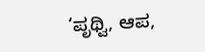‘ಪೃಥ್ವಿ, ಆಪ,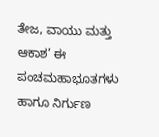ತೇಜ, ವಾಯು ಮತ್ತು ಆಕಾಶ’ ಈ ಪಂಚಮಹಾಭೂತಗಳು ಹಾಗೂ ನಿರ್ಗುಣ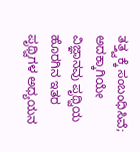ತತ್ತ್ವಕ್ಕೆ ಸಂಬಂಧಿಸಿವೆ; ಅದಕ್ಕಾಗಿಯೇ ವಿಜ್ಞಾನವು ಪೃಥ್ವಿಯ ಹೊರಗಿನ ಇತರ ಪೃಥ್ವಿಗಳ ಅಧ್ಯಯನ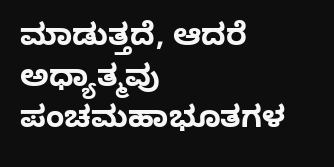ಮಾಡುತ್ತದೆ, ಆದರೆ ಅಧ್ಯಾತ್ಮವು ಪಂಚಮಹಾಭೂತಗಳ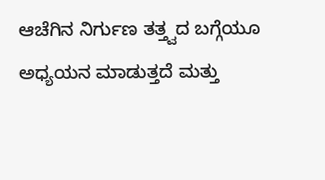ಆಚೆಗಿನ ನಿರ್ಗುಣ ತತ್ತ್ವದ ಬಗ್ಗೆಯೂ ಅಧ್ಯಯನ ಮಾಡುತ್ತದೆ ಮತ್ತು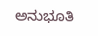ಅನುಭೂತಿ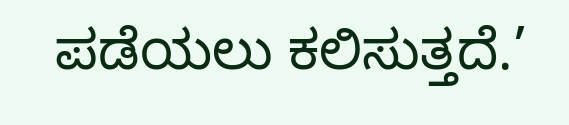ಪಡೆಯಲು ಕಲಿಸುತ್ತದೆ.’